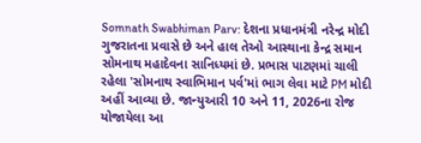Somnath Swabhiman Parv: દેશના પ્રધાનમંત્રી નરેન્દ્ર મોદી ગુજરાતના પ્રવાસે છે અને હાલ તેઓ આસ્થાના કેન્દ્ર સમાન સોમનાથ મહાદેવના સાનિધ્યમાં છે. પ્રભાસ પાટણમાં ચાલી રહેલા 'સોમનાથ સ્વાભિમાન પર્વ'માં ભાગ લેવા માટે PM મોદી અહીં આવ્યા છે. જાન્યુઆરી 10 અને 11, 2026ના રોજ યોજાયેલા આ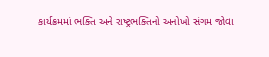કાર્યક્રમમાં ભક્તિ અને રાષ્ટ્રભક્તિનો અનોખો સંગમ જોવા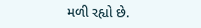મળી રહ્યો છે.